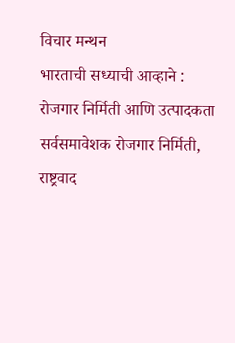विचार मन्थन
भारताची सध्याची आव्हाने : रोजगार निर्मिती आणि उत्पादकता
सर्वसमावेशक रोजगार निर्मिती, राष्ट्रवाद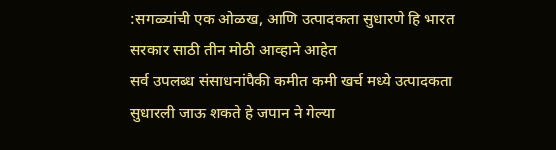:सगळ्यांची एक ओळख, आणि उत्पादकता सुधारणे हि भारत सरकार साठी तीन मोठी आव्हाने आहेत
सर्व उपलब्ध संसाधनांपैकी कमीत कमी खर्च मध्ये उत्पादकता सुधारली जाऊ शकते हे जपान ने गेल्या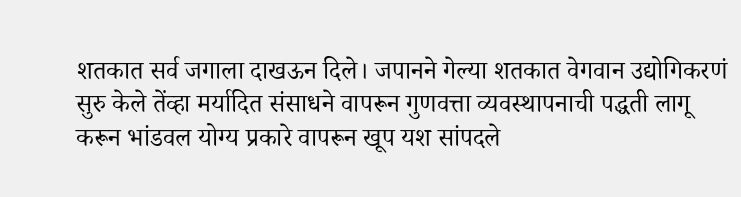शतकात सर्व जगाला दाखऊन दिले। जपानने गेल्या शतकात वेगवान उद्योगिकरणं सुरु केले तेंव्हा मर्यादित संसाधने वापरून गुणवत्ता व्यवस्थापनाची पद्धती लागू करून भांडवल योग्य प्रकारे वापरून खूप यश सांपदले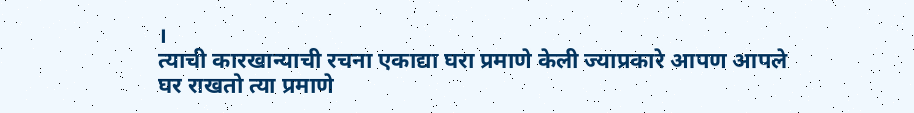।
त्याची कारखान्याची रचना एकाद्या घरा प्रमाणे केली ज्याप्रकारे आपण आपले घर राखतो त्या प्रमाणे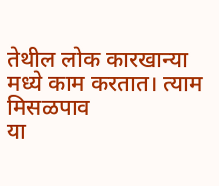तेथील लोक कारखान्या मध्ये काम करतात। त्याम
मिसळपाव
या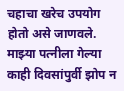चहाचा खरेच उपयोग होतो असे जाणवले. माझ्या पत्नीला गेल्या काही दिवसांपुर्वी झोप न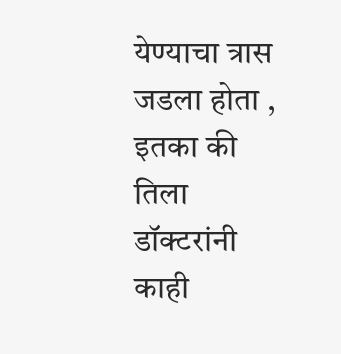येण्याचा त्रास जडला होता , इतका की तिला डॉक्टरांनी काही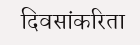दिवसांकरिता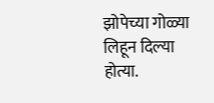झोपेच्या गोळ्या लिहून दिल्या होत्या.